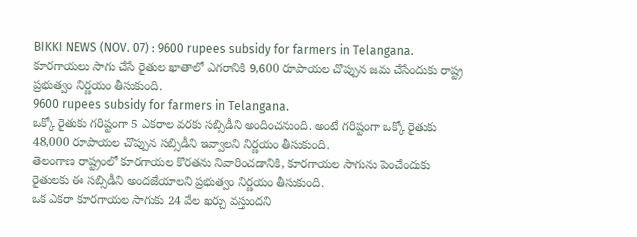BIKKI NEWS (NOV. 07) : 9600 rupees subsidy for farmers in Telangana. కూరగాయలు సాగు చేసే రైతుల ఖాతాలో ఎగరానికి 9,600 రూపాయల చొప్పున జమ చేసేందుకు రాష్ట్ర ప్రభుత్వం నిర్ణయం తీసుకుంది.
9600 rupees subsidy for farmers in Telangana.
ఒక్కో రైతుకు గరిష్టంగా 5 ఎకరాల వరకు సబ్సిడీని అందించనుంది. అంటే గరిష్టంగా ఒక్కో రైతుకు 48,000 రూపాయల చొప్పున సబ్సిడీని ఇవ్వాలని నిర్ణయం తీసుకుంది.
తెలంగాణ రాష్ట్రంలో కూరగాయల కొరతను నివారించడానికి, కూరగాయల సాగును పెంచేందుకు రైతులకు ఈ సబ్సిడీని అందజేయాలని ప్రభుత్వం నిర్ణయం తీసుకుంది.
ఒక ఎకరా కూరగాయల సాగుకు 24 వేల ఖర్చు వస్తుందని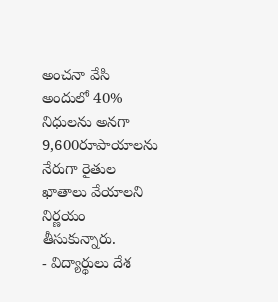అంచనా వేసి అందులో 40% నిధులను అనగా 9,600రూపాయాలను నేరుగా రైతుల ఖాతాలు వేయాలని నిర్ణయం తీసుకున్నారు.
- విద్యార్థులు దేశ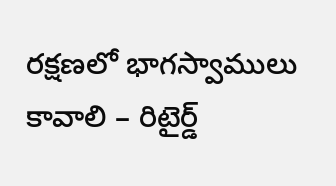రక్షణలో భాగస్వాములు కావాలి – రిటైర్డ్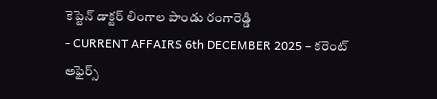కెప్టెన్ డాక్టర్ లింగాల పాండు రంగారెడ్డి
- CURRENT AFFAIRS 6th DECEMBER 2025 – కరెంట్ అఫైర్స్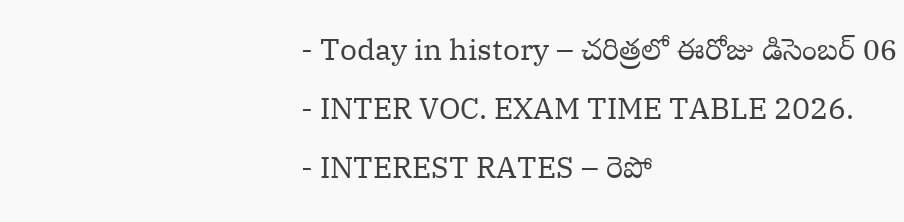- Today in history – చరిత్రలో ఈరోజు డిసెంబర్ 06
- INTER VOC. EXAM TIME TABLE 2026.
- INTEREST RATES – రెపో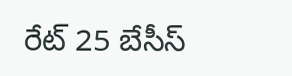రేట్ 25 బేసీస్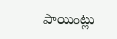పాయింట్లు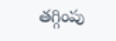తగ్గింపు